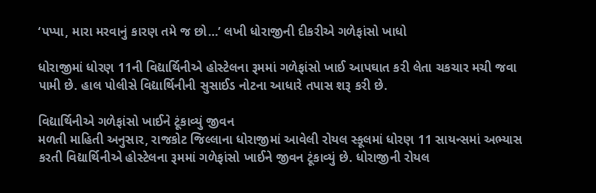‘પપ્પા, મારા મરવાનું કારણ તમે જ છો…’ લખી ધોરાજીની દીકરીએ ગળેફાંસો ખાધો

ધોરાજીમાં ધોરણ 11ની વિદ્યાર્થિનીએ હોસ્ટેલના રૂમમાં ગળેફાંસો ખાઈ આપઘાત કરી લેતા ચકચાર મચી જવા પામી છે. હાલ પોલીસે વિદ્યાર્થિનીની સુસાઈડ નોટના આધારે તપાસ શરૂ કરી છે.

વિદ્યાર્થિનીએ ગળેફાંસો ખાઈને ટૂંકાવ્યું જીવન
મળતી માહિતી અનુસાર, રાજકોટ જિલ્લાના ધોરાજીમાં આવેલી રોયલ સ્કૂલમાં ધોરણ 11 સાયન્સમાં અભ્યાસ કરતી વિદ્યાર્થિનીએ હોસ્ટેલના રૂમમાં ગળેફાંસો ખાઈને જીવન ટૂંકાવ્યું છે. ધોરાજીની રોયલ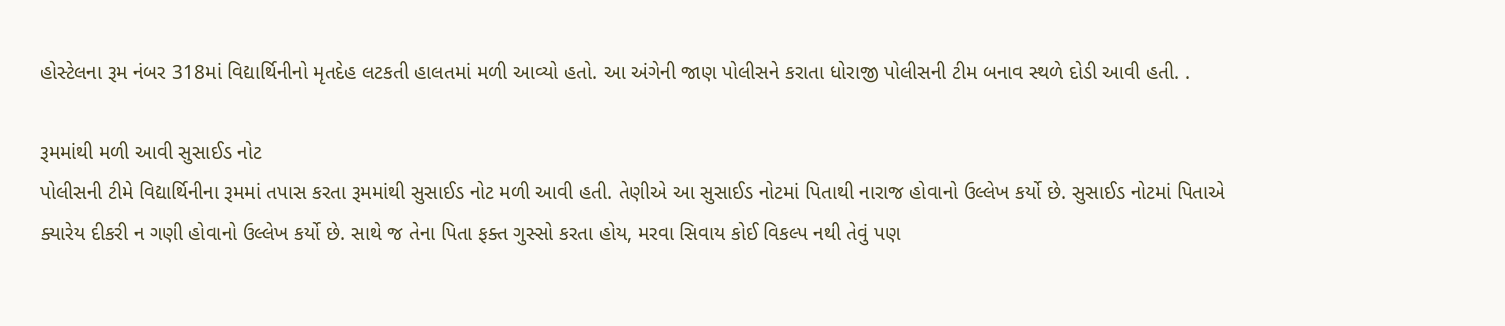હોસ્ટેલના રૂમ નંબર 318માં વિદ્યાર્થિનીનો મૃતદેહ લટકતી હાલતમાં મળી આવ્યો હતો. આ અંગેની જાણ પોલીસને કરાતા ધોરાજી પોલીસની ટીમ બનાવ સ્થળે દોડી આવી હતી. .

રૂમમાંથી મળી આવી સુસાઈડ નોટ
પોલીસની ટીમે વિદ્યાર્થિનીના રૂમમાં તપાસ કરતા રૂમમાંથી સુસાઈડ નોટ મળી આવી હતી. તેણીએ આ સુસાઈડ નોટમાં પિતાથી નારાજ હોવાનો ઉલ્લેખ કર્યો છે. સુસાઈડ નોટમાં પિતાએ ક્યારેય દીકરી ન ગણી હોવાનો ઉલ્લેખ કર્યો છે. સાથે જ તેના પિતા ફક્ત ગુસ્સો કરતા હોય, મરવા સિવાય કોઈ વિકલ્પ નથી તેવું પણ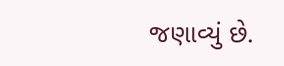જણાવ્યું છે.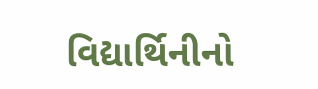વિદ્યાર્થિનીનો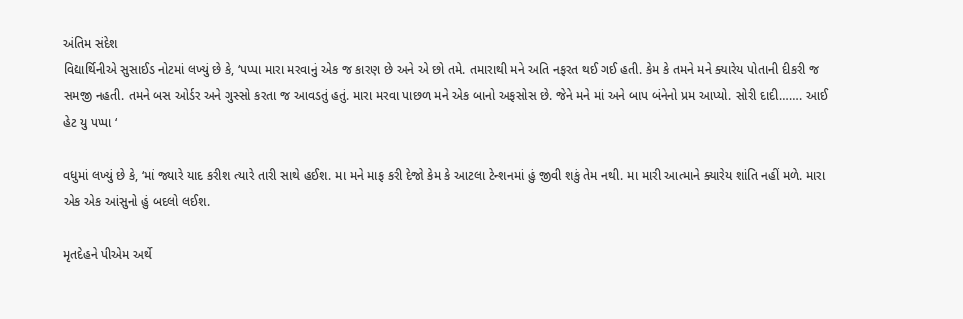અંતિમ સંદેશ
વિદ્યાર્થિનીએ સુસાઈડ નોટમાં લખ્યું છે કે, ‘પપ્પા મારા મરવાનું એક જ કારણ છે અને એ છો તમે. તમારાથી મને અતિ નફરત થઈ ગઈ હતી. કેમ કે તમને મને ક્યારેય પોતાની દીકરી જ સમજી નહતી. તમને બસ ઓર્ડર અને ગુસ્સો કરતા જ આવડતું હતું. મારા મરવા પાછળ મને એક બાનો અફસોસ છે. જેને મને માં અને બાપ બંનેનો પ્રમ આપ્યો. સોરી દાદી……. આઈ હેટ યુ પપ્પા ‘

વધુમાં લખ્યું છે કે, ‘માં જ્યારે યાદ કરીશ ત્યારે તારી સાથે હઈશ. મા મને માફ કરી દેજો કેમ કે આટલા ટેન્શનમાં હું જીવી શકું તેમ નથી. મા મારી આત્માને ક્યારેય શાંતિ નહીં મળે. મારા એક એક આંસુનો હું બદલો લઈશ.

મૃતદેહને પીએમ અર્થે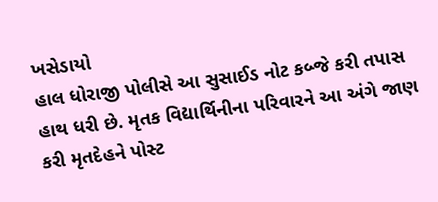ખસેડાયો
હાલ ધોરાજી પોલીસે આ સુસાઈડ નોટ કબ્જે કરી તપાસ હાથ ધરી છે. મૃતક વિદ્યાર્થિનીના પરિવારને આ અંગે જાણ કરી મૃતદેહને પોસ્ટ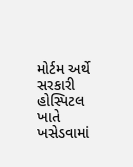મોર્ટમ અર્થે સરકારી હોસ્પિટલ ખાતે ખસેડવામાં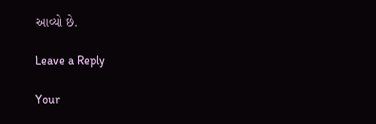આવ્યો છે.

Leave a Reply

Your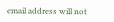email address will not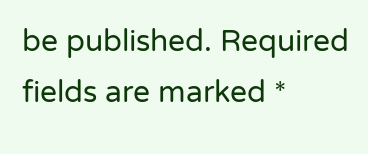be published. Required fields are marked *